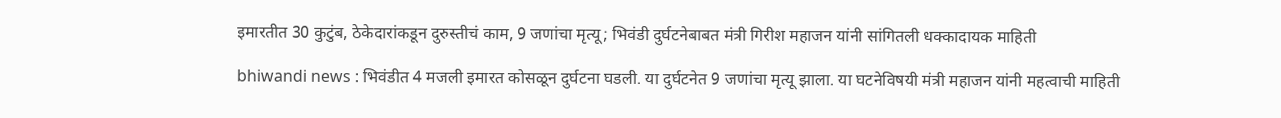इमारतीत 30 कुटुंब, ठेकेदारांकडून दुरुस्तीचं काम, 9 जणांचा मृत्यू; भिवंडी दुर्घटनेबाबत मंत्री गिरीश महाजन यांनी सांगितली धक्कादायक माहिती

bhiwandi news : भिवंडीत 4 मजली इमारत कोसळून दुर्घटना घडली. या दुर्घटनेत 9 जणांचा मृत्यू झाला. या घटनेविषयी मंत्री महाजन यांनी महत्वाची माहिती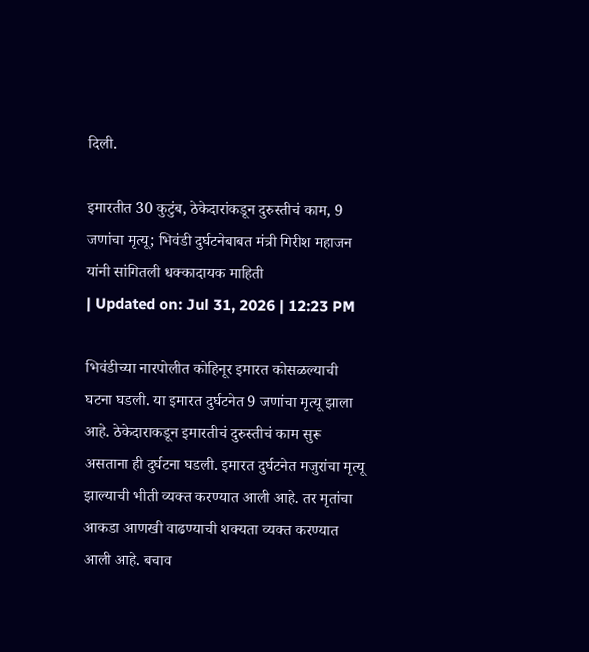दिली.

इमारतीत 30 कुटुंब, ठेकेदारांकडून दुरुस्तीचं काम, 9 जणांचा मृत्यू; भिवंडी दुर्घटनेबाबत मंत्री गिरीश महाजन यांनी सांगितली धक्कादायक माहिती
| Updated on: Jul 31, 2026 | 12:23 PM

भिवंडीच्या नारपोलीत कोहिनूर इमारत कोसळल्याची घटना घडली. या इमारत दुर्घटनेत 9 जणांचा मृत्यू झाला आहे. ठेकेदाराकडून इमारतीचं दुरुस्तीचं काम सुरू असताना ही दुर्घटना घडली. इमारत दुर्घटनेत मजुरांचा मृत्यू झाल्याची भीती व्यक्त करण्यात आली आहे. तर मृतांचा आकडा आणखी वाढण्याची शक्यता व्यक्त करण्यात आली आहे. बचाव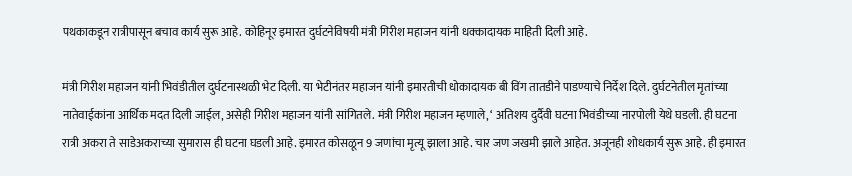पथकाकडून रात्रीपासून बचाव कार्य सुरू आहे. कोहिनूर इमारत दुर्घटनेविषयी मंत्री गिरीश महाजन यांनी धक्कादायक माहिती दिली आहे.

मंत्री गिरीश महाजन यांनी भिवंडीतील दुर्घटनास्थळी भेट दिली. या भेटीनंतर महाजन यांनी इमारतीची धोकादायक बी विंग तातडीने पाडण्याचे निर्देश दिले. दुर्घटनेतील मृतांच्या नातेवाईकांना आर्थिक मदत दिली जाईल, असेही गिरीश महाजन यांनी सांगितले. मंत्री गिरीश महाजन म्हणाले, ‘ अतिशय दुर्दैवी घटना भिवंडीच्या नारपोली येथे घडली. ही घटना रात्री अकरा ते साडेअकराच्या सुमारास ही घटना घडली आहे. इमारत कोसळून 9 जणांचा मृत्यू झाला आहे. चार जण जखमी झाले आहेत. अजूनही शोधकार्य सुरू आहे. ही इमारत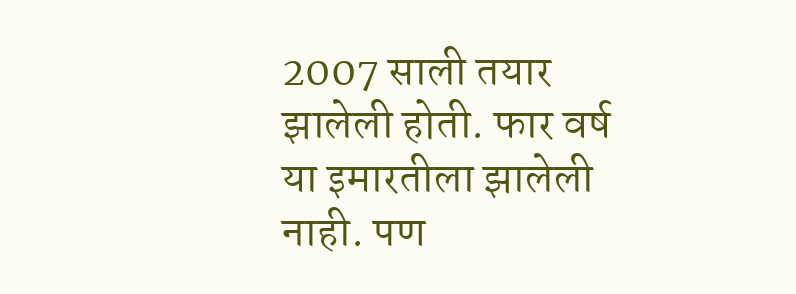2007 साली तयार झालेली होती. फार वर्ष या इमारतीला झालेली नाही. पण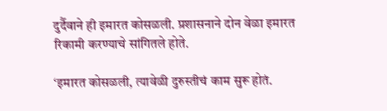दुर्दैवाने ही इमारत कोसळली. प्रशासनाने दोन वेळा इमारत रिकामी करण्याचे सांगितले होते.

‘इमारत कोसळली, त्यावेळी दुरुस्तीचं काम सुरू होतं.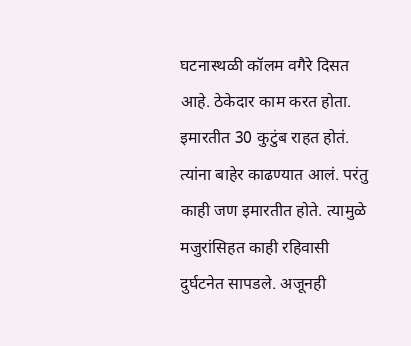घटनास्थळी कॉलम वगैरे दिसत आहे. ठेकेदार काम करत होता. इमारतीत 30 कुटुंब राहत होतं. त्यांना बाहेर काढण्यात आलं. परंतु काही जण इमारतीत होते. त्यामुळे मजुरांसिहत काही रहिवासी दुर्घटनेत सापडले. अजूनही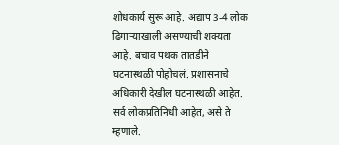शोधकार्य सुरू आहे. अद्याप 3-4 लोक ढिगाऱ्याखाली असण्याची शक्यता आहे. बचाव पथक तातडीने घटनास्थळी पोहोचलं. प्रशासनाचे अधिकारी देखील घटनास्थळी आहेत. सर्व लोकप्रतिनिधी आहेत, असे ते म्हणाले.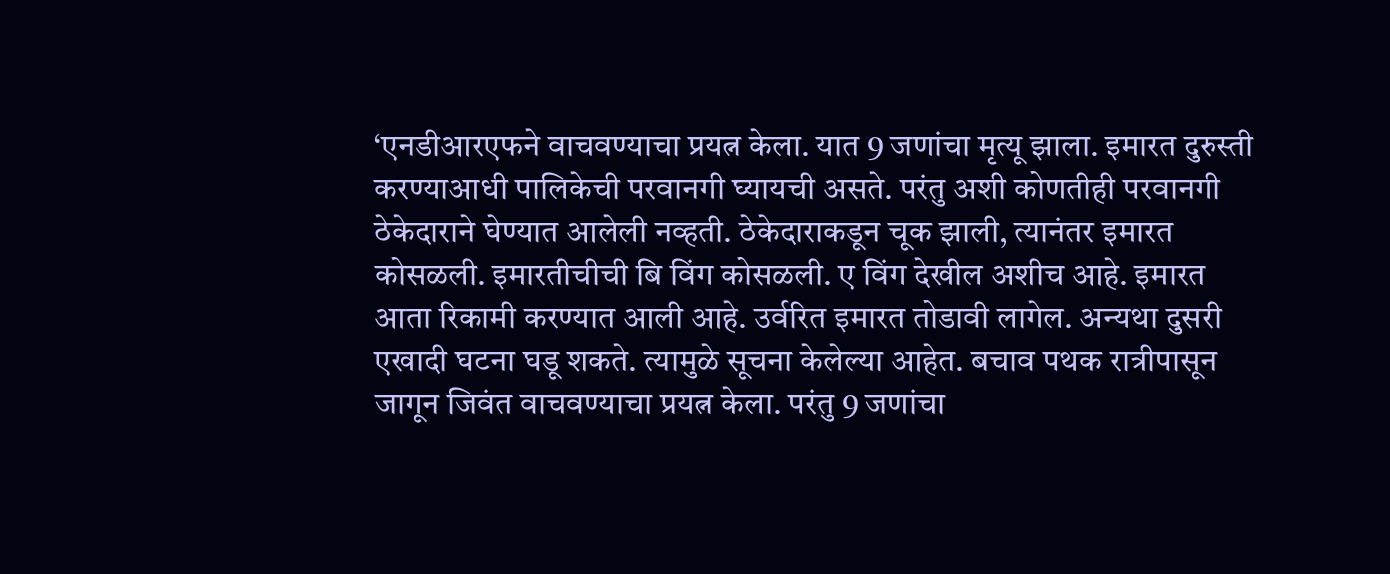‘एनडीआरएफने वाचवण्याचा प्रयत्न केला. यात 9 जणांचा मृत्यू झाला. इमारत दुरुस्ती करण्याआधी पालिकेची परवानगी घ्यायची असते. परंतु अशी कोणतीही परवानगी ठेकेदाराने घेण्यात आलेली नव्हती. ठेकेदाराकडून चूक झाली, त्यानंतर इमारत कोसळली. इमारतीचीची बि विंग कोसळली. ए विंग देखील अशीच आहे. इमारत आता रिकामी करण्यात आली आहे. उर्वरित इमारत तोडावी लागेल. अन्यथा दुसरी एखादी घटना घडू शकते. त्यामुळे सूचना केलेल्या आहेत. बचाव पथक रात्रीपासून जागून जिवंत वाचवण्याचा प्रयत्न केला. परंतु 9 जणांचा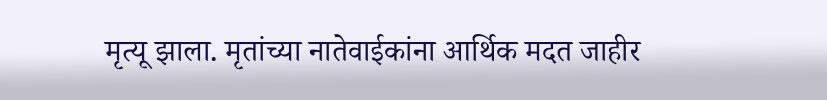मृत्यू झाला. मृतांच्या नातेवाईकांना आर्थिक मदत जाहीर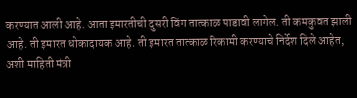करण्यात आली आहे. आता इमारतीची दुसरी विंग तात्काळ पाडावी लागेल. ती कमकुवत झाली आहे. ती इमारत धोकादायक आहे. ती इमारत तात्काळ रिकामी करण्याचे निर्देश दिले आहेत, अशी माहिती मंत्री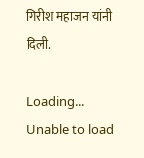गिरीश महाजन यांनी दिली.

Loading...
Unable to load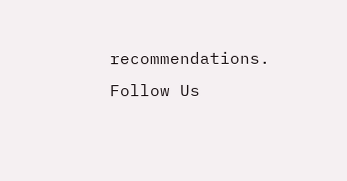recommendations.
Follow Us